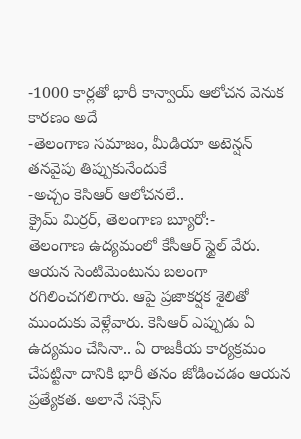-1000 కార్లతో భారీ కాన్వాయ్ ఆలోచన వెనుక కారణం అదే
-తెలంగాణ సమాజం, మీడియా అటెన్షన్ తనవైపు తిప్పుకునేందుకే
-అచ్చం కెసిఆర్ ఆలోచనలే..
క్రైమ్ మిర్రర్, తెలంగాణ బ్యూరో:-
తెలంగాణ ఉద్యమంలో కేసీఆర్ స్టైల్ వేరు. ఆయన సెంటిమెంటును బలంగా రగిలించగలిగారు. ఆపై ప్రజాకర్షక శైలితో ముందుకు వెళ్లేవారు. కెసిఆర్ ఎప్పుడు ఏ ఉద్యమం చేసినా.. ఏ రాజకీయ కార్యక్రమం చేపట్టినా దానికి భారీ తనం జోడించడం ఆయన ప్రత్యేకత. అలానే సక్సెస్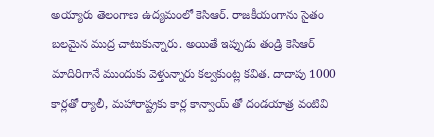అయ్యారు తెలంగాణ ఉద్యమంలో కెసిఆర్. రాజకీయంగాను సైతం బలమైన ముద్ర చాటుకున్నారు. అయితే ఇప్పుడు తండ్రి కెసిఆర్ మాదిరిగానే ముందుకు వెళ్తున్నారు కల్వకుంట్ల కవిత. దాదాపు 1000 కార్లతో ర్యాలీ, మహారాష్ట్రకు కార్ల కాన్వాయ్ తో దండయాత్ర వంటివి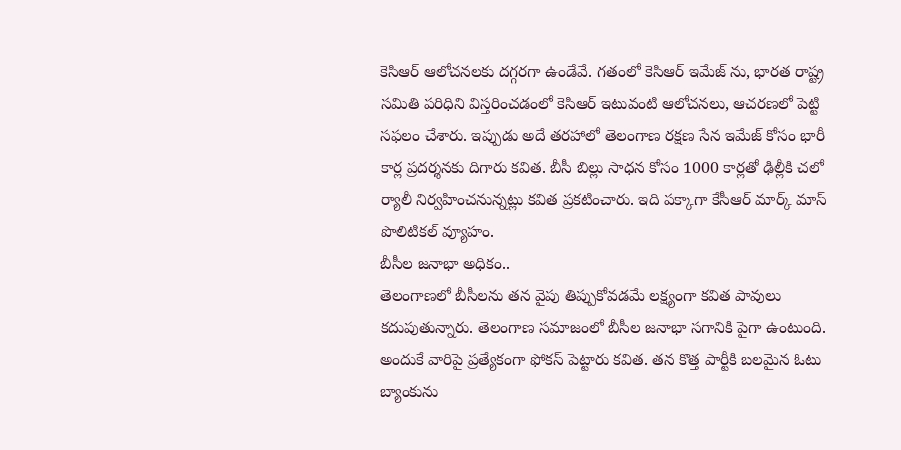కెసిఆర్ ఆలోచనలకు దగ్గరగా ఉండేవే. గతంలో కెసిఆర్ ఇమేజ్ ను, భారత రాష్ట్ర సమితి పరిధిని విస్తరించడంలో కెసిఆర్ ఇటువంటి ఆలోచనలు, ఆచరణలో పెట్టి సఫలం చేశారు. ఇప్పుడు అదే తరహాలో తెలంగాణ రక్షణ సేన ఇమేజ్ కోసం భారీ కార్ల ప్రదర్శనకు దిగారు కవిత. బీసీ బిల్లు సాధన కోసం 1000 కార్లతో ఢిల్లీకి చలో ర్యాలీ నిర్వహించనున్నట్లు కవిత ప్రకటించారు. ఇది పక్కాగా కేసీఆర్ మార్క్ మాస్ పొలిటికల్ వ్యూహం.
బీసీల జనాభా అధికం..
తెలంగాణలో బీసీలను తన వైపు తిప్పుకోవడమే లక్ష్యంగా కవిత పావులు కదుపుతున్నారు. తెలంగాణ సమాజంలో బీసీల జనాభా సగానికి పైగా ఉంటుంది. అందుకే వారిపై ప్రత్యేకంగా ఫోకస్ పెట్టారు కవిత. తన కొత్త పార్టీకి బలమైన ఓటు బ్యాంకును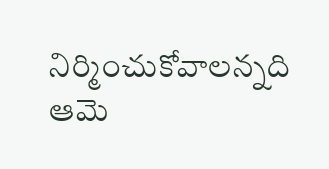నిర్మించుకోవాలన్నది ఆమె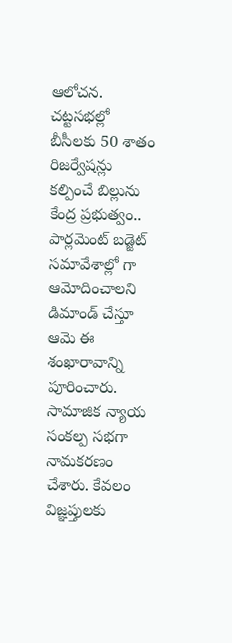ఆలోచన. చట్టసభల్లో బీసీలకు 50 శాతం రిజర్వేషన్లు కల్పించే బిల్లును కేంద్ర ప్రభుత్వం.. పార్లమెంట్ బడ్జెట్ సమావేశాల్లో గా ఆమోదించాలని డిమాండ్ చేస్తూ ఆమె ఈ శంఖారావాన్ని పూరించారు. సామాజిక న్యాయ సంకల్ప సభగా నామకరణం చేశారు. కేవలం విజ్ఞప్తులకు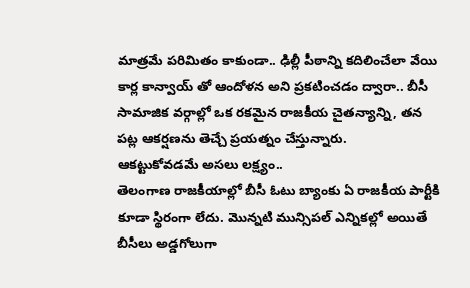మాత్రమే పరిమితం కాకుండా.. ఢిల్లీ పీఠాన్ని కదిలించేలా వేయి కార్ల కాన్వాయ్ తో ఆందోళన అని ప్రకటించడం ద్వారా.. బీసీ సామాజిక వర్గాల్లో ఒక రకమైన రాజకీయ చైతన్యాన్ని, తన పట్ల ఆకర్షణను తెచ్చే ప్రయత్నం చేస్తున్నారు.
ఆకట్టుకోవడమే అసలు లక్ష్యం..
తెలంగాణ రాజకీయాల్లో బీసీ ఓటు బ్యాంకు ఏ రాజకీయ పార్టీకి కూడా స్థిరంగా లేదు. మొన్నటి మున్సిపల్ ఎన్నికల్లో అయితే బీసీలు అడ్డగోలుగా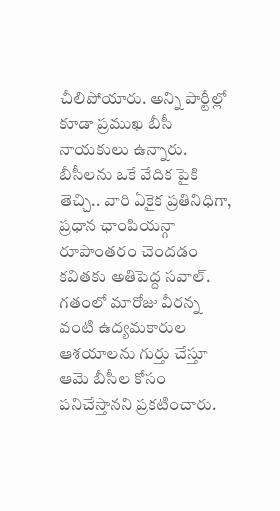చీలిపోయారు. అన్ని పార్టీల్లో కూడా ప్రముఖ బీసీ నాయకులు ఉన్నారు. బీసీలను ఒకే వేదిక పైకి తెచ్చి.. వారి ఏకైక ప్రతినిధిగా, ప్రధాన ఛాంపియన్గా రూపాంతరం చెందడం కవితకు అతిపెద్ద సవాల్. గతంలో మారోజు వీరన్న వంటి ఉద్యమకారుల ఆశయాలను గుర్తు చేస్తూ ఆమె బీసీల కోసం పనిచేస్తానని ప్రకటించారు.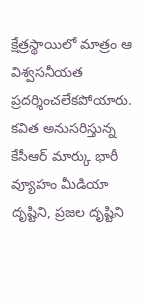క్షేత్రస్థాయిలో మాత్రం ఆ విశ్వసనీయత ప్రదర్శించలేకపోయారు. కవిత అనుసరిస్తున్న కేసీఆర్ మార్కు భారీ వ్యూహం మీడియా దృష్టిని, ప్రజల దృష్టిని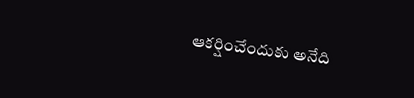ఆకర్షించేందుకు అనేది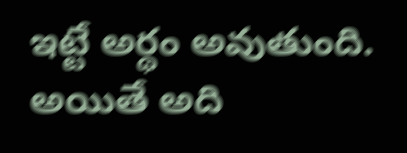ఇట్టే అర్థం అవుతుంది. అయితే అది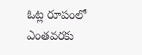ఓట్ల రూపంలో ఎంతవరకు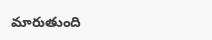మారుతుంది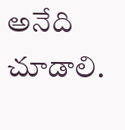అనేది చూడాలి.